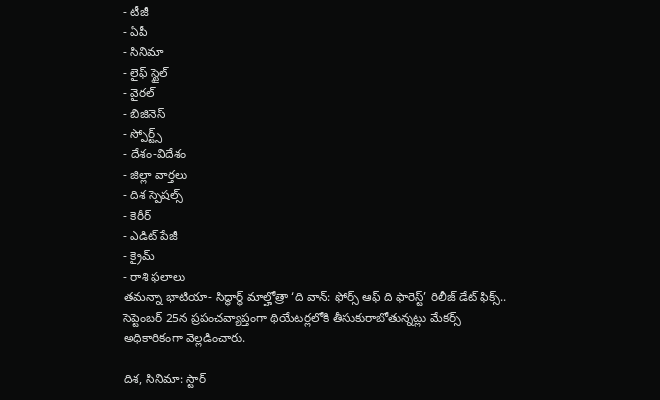- టీజీ
- ఏపీ
- సినిమా
- లైఫ్ స్టైల్
- వైరల్
- బిజినెస్
- స్పోర్ట్స్
- దేశం-విదేశం
- జిల్లా వార్తలు
- దిశ స్పెషల్స్
- కెరీర్
- ఎడిట్ పేజీ
- క్రైమ్
- రాశి ఫలాలు
తమన్నా భాటియా- సిద్ధార్థ్ మాల్హోత్రా ‘ది వాన్: ఫోర్స్ ఆఫ్ ది ఫారెస్ట్’ రిలీజ్ డేట్ ఫిక్స్..
సెప్టెంబర్ 25న ప్రపంచవ్యాప్తంగా థియేటర్లలోకి తీసుకురాబోతున్నట్లు మేకర్స్ అధికారికంగా వెల్లడించారు.

దిశ, సినిమా: స్టార్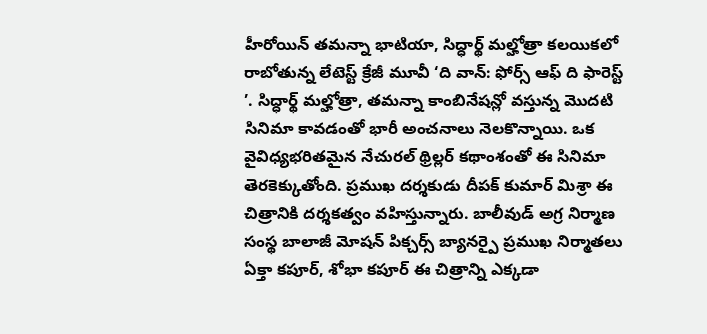హీరోయిన్ తమన్నా భాటియా, సిద్ధార్థ్ మల్హోత్రా కలయికలో రాబోతున్న లేటెస్ట్ క్రేజీ మూవీ ‘ది వాన్: ఫోర్స్ ఆఫ్ ది ఫారెస్ట్ ’. సిద్ధార్థ్ మల్హోత్రా, తమన్నా కాంబినేషన్లో వస్తున్న మొదటి సినిమా కావడంతో భారీ అంచనాలు నెలకొన్నాయి. ఒక వైవిధ్యభరితమైన నేచురల్ థ్రిల్లర్ కథాంశంతో ఈ సినిమా తెరకెక్కుతోంది. ప్రముఖ దర్శకుడు దీపక్ కుమార్ మిశ్రా ఈ చిత్రానికి దర్శకత్వం వహిస్తున్నారు. బాలీవుడ్ అగ్ర నిర్మాణ సంస్థ బాలాజీ మోషన్ పిక్చర్స్ బ్యానర్పై ప్రముఖ నిర్మాతలు ఏక్తా కపూర్, శోభా కపూర్ ఈ చిత్రాన్ని ఎక్కడా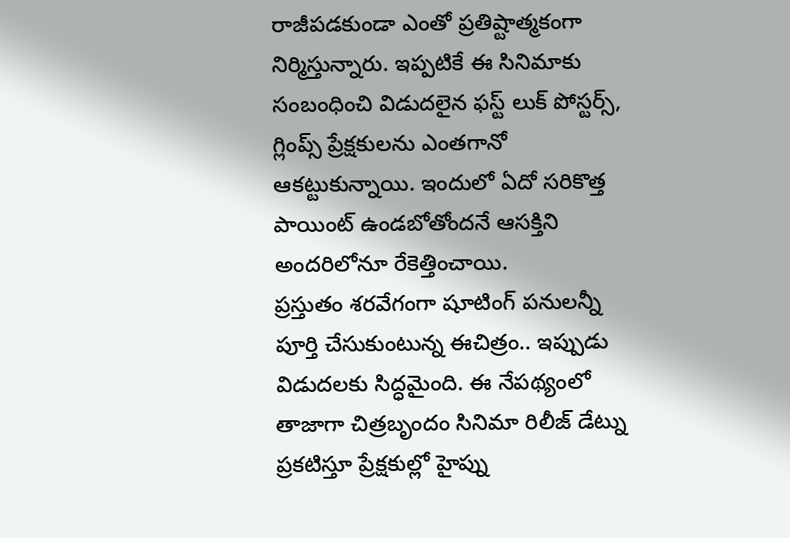రాజీపడకుండా ఎంతో ప్రతిష్టాత్మకంగా నిర్మిస్తున్నారు. ఇప్పటికే ఈ సినిమాకు సంబంధించి విడుదలైన ఫస్ట్ లుక్ పోస్టర్స్, గ్లింప్స్ ప్రేక్షకులను ఎంతగానో ఆకట్టుకున్నాయి. ఇందులో ఏదో సరికొత్త పాయింట్ ఉండబోతోందనే ఆసక్తిని అందరిలోనూ రేకెత్తించాయి.
ప్రస్తుతం శరవేగంగా షూటింగ్ పనులన్నీ పూర్తి చేసుకుంటున్న ఈచిత్రం.. ఇప్పుడు విడుదలకు సిద్ధమైంది. ఈ నేపథ్యంలో తాజాగా చిత్రబృందం సినిమా రిలీజ్ డేట్ను ప్రకటిస్తూ ప్రేక్షకుల్లో హైప్ను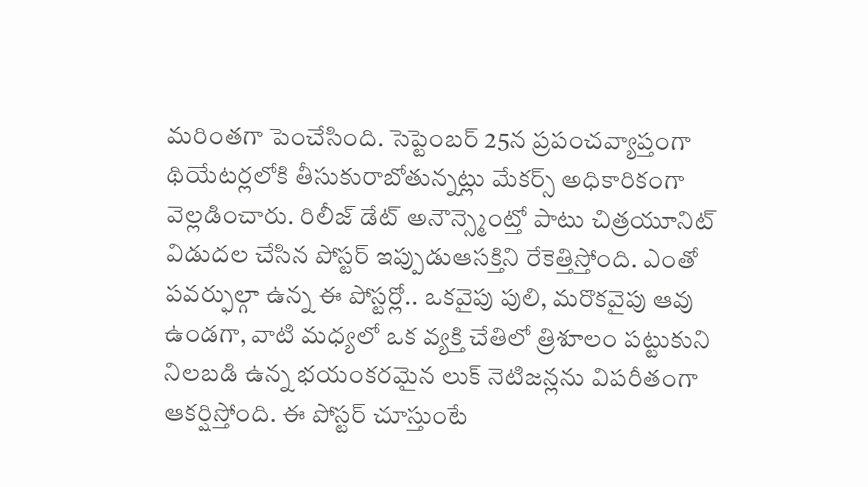మరింతగా పెంచేసింది. సెప్టెంబర్ 25న ప్రపంచవ్యాప్తంగా థియేటర్లలోకి తీసుకురాబోతున్నట్లు మేకర్స్ అధికారికంగా వెల్లడించారు. రిలీజ్ డేట్ అనౌన్స్మెంట్తో పాటు చిత్రయూనిట్ విడుదల చేసిన పోస్టర్ ఇప్పుడుఆసక్తిని రేకెత్తిస్తోంది. ఎంతో పవర్ఫుల్గా ఉన్న ఈ పోస్టర్లో.. ఒకవైపు పులి, మరొకవైపు ఆవు ఉండగా, వాటి మధ్యలో ఒక వ్యక్తి చేతిలో త్రిశూలం పట్టుకుని నిలబడి ఉన్న భయంకరమైన లుక్ నెటిజన్లను విపరీతంగా ఆకర్షిస్తోంది. ఈ పోస్టర్ చూస్తుంటే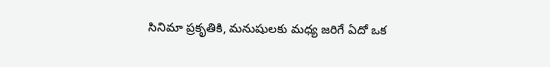సినిమా ప్రకృతికి, మనుషులకు మధ్య జరిగే ఏదో ఒక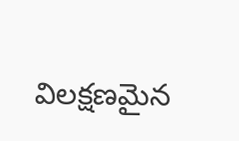విలక్షణమైన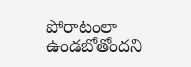పోరాటంలా ఉండబోతోందని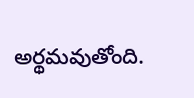అర్థమవుతోంది.